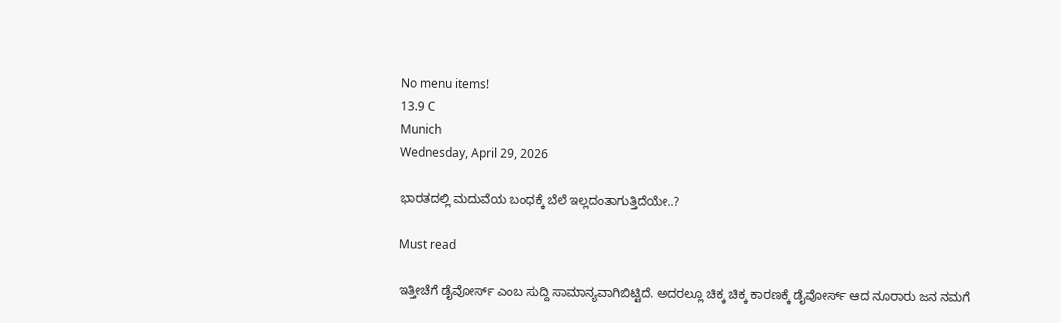No menu items!
13.9 C
Munich
Wednesday, April 29, 2026

ಭಾರತದಲ್ಲಿ ಮದುವೆಯ ಬಂಧಕ್ಕೆ ಬೆಲೆ ಇಲ್ಲದಂತಾಗುತ್ತಿದೆಯೇ..?

Must read

ಇತ್ತೀಚೆಗೆ ಡೈವೋರ್ಸ್ ಎಂಬ ಸುದ್ದಿ ಸಾಮಾನ್ಯವಾಗಿಬಿಟ್ಟಿದೆ. ಅದರಲ್ಲೂ ಚಿಕ್ಕ ಚಿಕ್ಕ ಕಾರಣಕ್ಕೆ ಡೈವೋರ್ಸ್ ಆದ ನೂರಾರು ಜನ ನಮಗೆ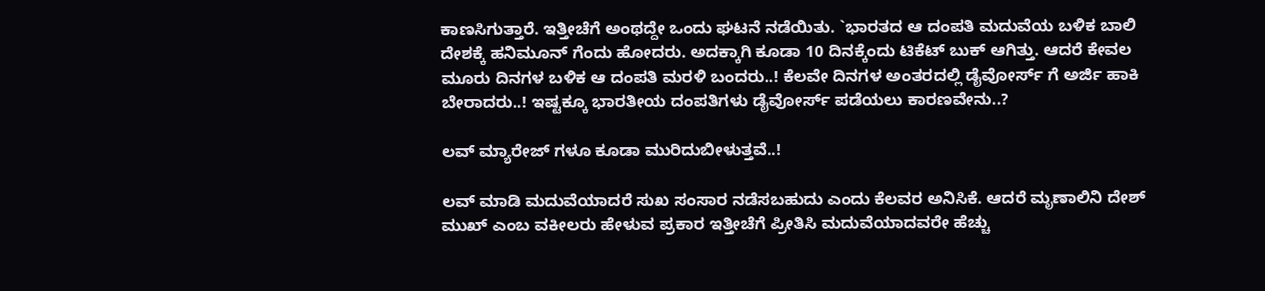ಕಾಣಸಿಗುತ್ತಾರೆ. ಇತ್ತೀಚೆಗೆ ಅಂಥದ್ದೇ ಒಂದು ಘಟನೆ ನಡೆಯಿತು. `ಭಾರತದ ಆ ದಂಪತಿ ಮದುವೆಯ ಬಳಿಕ ಬಾಲಿ ದೇಶಕ್ಕೆ ಹನಿಮೂನ್ ಗೆಂದು ಹೋದರು. ಅದಕ್ಕಾಗಿ ಕೂಡಾ 10 ದಿನಕ್ಕೆಂದು ಟಿಕೆಟ್ ಬುಕ್ ಆಗಿತ್ತು. ಆದರೆ ಕೇವಲ ಮೂರು ದಿನಗಳ ಬಳಿಕ ಆ ದಂಪತಿ ಮರಳಿ ಬಂದರು..! ಕೆಲವೇ ದಿನಗಳ ಅಂತರದಲ್ಲಿ ಡೈವೋರ್ಸ್ ಗೆ ಅರ್ಜಿ ಹಾಕಿ ಬೇರಾದರು..! ಇಷ್ಟಕ್ಕೂ ಭಾರತೀಯ ದಂಪತಿಗಳು ಡೈವೋರ್ಸ್ ಪಡೆಯಲು ಕಾರಣವೇನು..?

ಲವ್ ಮ್ಯಾರೇಜ್ ಗಳೂ ಕೂಡಾ ಮುರಿದುಬೀಳುತ್ತವೆ..!

ಲವ್ ಮಾಡಿ ಮದುವೆಯಾದರೆ ಸುಖ ಸಂಸಾರ ನಡೆಸಬಹುದು ಎಂದು ಕೆಲವರ ಅನಿಸಿಕೆ. ಆದರೆ ಮೃಣಾಲಿನಿ ದೇಶ್ ಮುಖ್ ಎಂಬ ವಕೀಲರು ಹೇಳುವ ಪ್ರಕಾರ ಇತ್ತೀಚೆಗೆ ಪ್ರೀತಿಸಿ ಮದುವೆಯಾದವರೇ ಹೆಚ್ಚು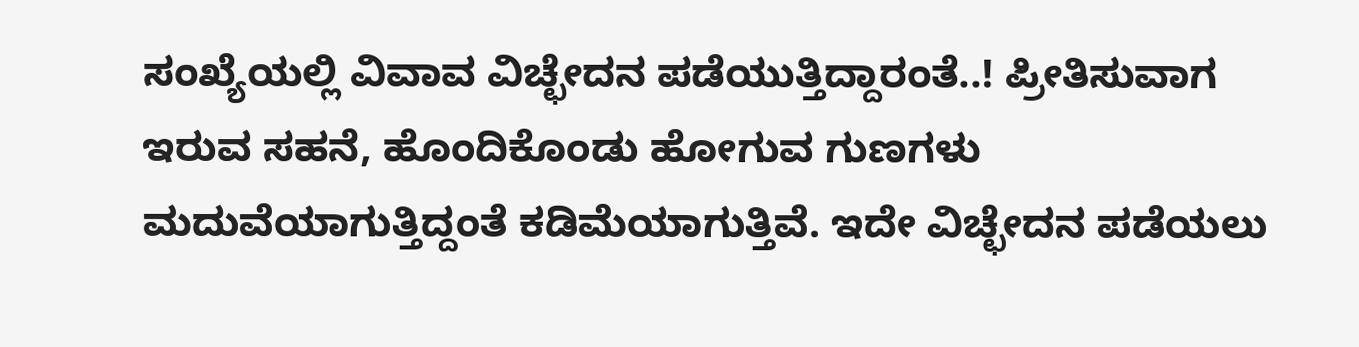ಸಂಖ್ಯೆಯಲ್ಲಿ ವಿವಾವ ವಿಚ್ಛೇದನ ಪಡೆಯುತ್ತಿದ್ದಾರಂತೆ..! ಪ್ರೀತಿಸುವಾಗ ಇರುವ ಸಹನೆ, ಹೊಂದಿಕೊಂಡು ಹೋಗುವ ಗುಣಗಳು ಮದುವೆಯಾಗುತ್ತಿದ್ದಂತೆ ಕಡಿಮೆಯಾಗುತ್ತಿವೆ. ಇದೇ ವಿಚ್ಛೇದನ ಪಡೆಯಲು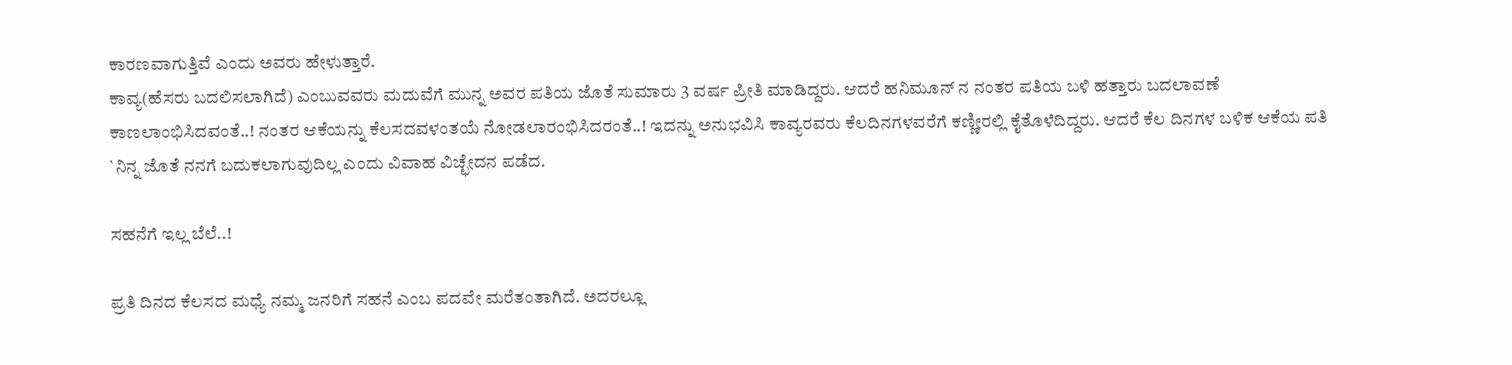ಕಾರಣವಾಗುತ್ತಿವೆ ಎಂದು ಅವರು ಹೇಳುತ್ತಾರೆ.
ಕಾವ್ಯ(ಹೆಸರು ಬದಲಿಸಲಾಗಿದೆ) ಎಂಬುವವರು ಮದುವೆಗೆ ಮುನ್ನ ಅವರ ಪತಿಯ ಜೊತೆ ಸುಮಾರು 3 ವರ್ಷ ಪ್ರೀತಿ ಮಾಡಿದ್ದರು. ಆದರೆ ಹನಿಮೂನ್ ನ ನಂತರ ಪತಿಯ ಬಳಿ ಹತ್ತಾರು ಬದಲಾವಣೆ ಕಾಣಲಾಂಭಿಸಿದವಂತೆ..! ನಂತರ ಆಕೆಯನ್ನು ಕೆಲಸದವಳಂತಯೆ ನೋಡಲಾರಂಭಿಸಿದರಂತೆ..! ಇದನ್ನು ಅನುಭವಿಸಿ ಕಾವ್ಯರವರು ಕೆಲದಿನಗಳವರೆಗೆ ಕಣ್ಣೀರಲ್ಲಿ ಕೈತೊಳೆದಿದ್ದರು. ಆದರೆ ಕೆಲ ದಿನಗಳ ಬಳಿಕ ಆಕೆಯ ಪತಿ `ನಿನ್ನ ಜೊತೆ ನನಗೆ ಬದುಕಲಾಗುವುದಿಲ್ಲ ಎಂದು ವಿವಾಹ ವಿಚ್ಛೇದನ ಪಡೆದ.

ಸಹನೆಗೆ ಇಲ್ಲ ಬೆಲೆ..!

ಪ್ರತಿ ದಿನದ ಕೆಲಸದ ಮಧ್ಯೆ ನಮ್ಮ ಜನರಿಗೆ ಸಹನೆ ಎಂಬ ಪದವೇ ಮರೆತಂತಾಗಿದೆ. ಅದರಲ್ಲೂ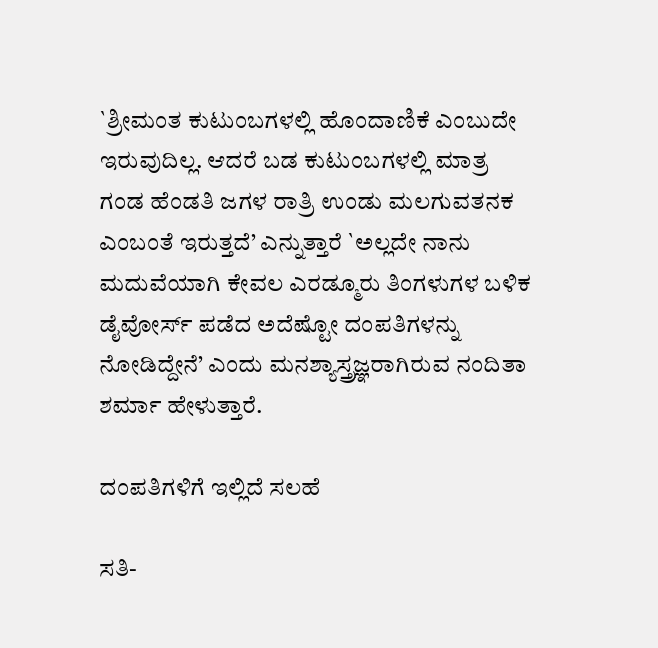`ಶ್ರೀಮಂತ ಕುಟುಂಬಗಳಲ್ಲಿ ಹೊಂದಾಣಿಕೆ ಎಂಬುದೇ ಇರುವುದಿಲ್ಲ. ಆದರೆ ಬಡ ಕುಟುಂಬಗಳಲ್ಲಿ ಮಾತ್ರ ಗಂಡ ಹೆಂಡತಿ ಜಗಳ ರಾತ್ರಿ ಉಂಡು ಮಲಗುವತನಕ ಎಂಬಂತೆ ಇರುತ್ತದೆ’ ಎನ್ನುತ್ತಾರೆ `ಅಲ್ಲದೇ ನಾನು ಮದುವೆಯಾಗಿ ಕೇವಲ ಎರಡ್ಮೂರು ತಿಂಗಳುಗಳ ಬಳಿಕ ಡೈವೋರ್ಸ್ ಪಡೆದ ಅದೆಷ್ಟೋ ದಂಪತಿಗಳನ್ನು ನೋಡಿದ್ದೇನೆ’ ಎಂದು ಮನಶ್ಯಾಸ್ತ್ರಜ್ಞರಾಗಿರುವ ನಂದಿತಾ ಶರ್ಮಾ ಹೇಳುತ್ತಾರೆ.

ದಂಪತಿಗಳಿಗೆ ಇಲ್ಲಿದೆ ಸಲಹೆ

ಸತಿ-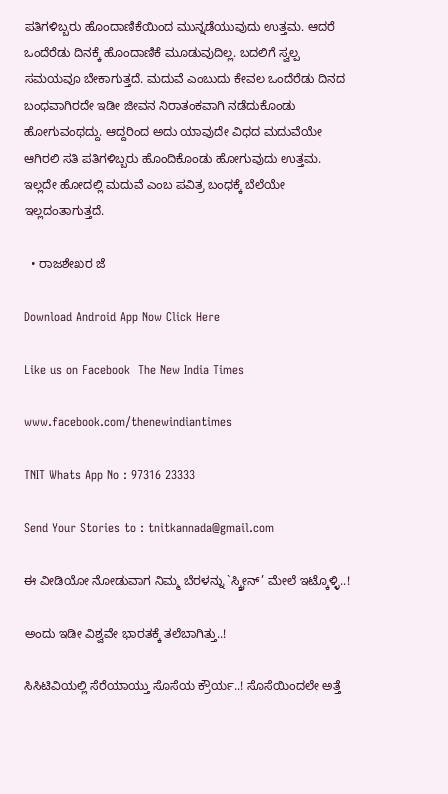ಪತಿಗಳಿಬ್ಬರು ಹೊಂದಾಣಿಕೆಯಿಂದ ಮುನ್ನಡೆಯುವುದು ಉತ್ತಮ. ಆದರೆ ಒಂದೆರೆಡು ದಿನಕ್ಕೆ ಹೊಂದಾಣಿಕೆ ಮೂಡುವುದಿಲ್ಲ. ಬದಲಿಗೆ ಸ್ವಲ್ಪ ಸಮಯವೂ ಬೇಕಾಗುತ್ತದೆ. ಮದುವೆ ಎಂಬುದು ಕೇವಲ ಒಂದೆರೆಡು ದಿನದ ಬಂಧವಾಗಿರದೇ ಇಡೀ ಜೀವನ ನಿರಾತಂಕವಾಗಿ ನಡೆದುಕೊಂಡು ಹೋಗುವಂಥದ್ದು. ಆದ್ದರಿಂದ ಅದು ಯಾವುದೇ ವಿಧದ ಮದುವೆಯೇ ಆಗಿರಲಿ ಸತಿ ಪತಿಗಳಿಬ್ಬರು ಹೊಂದಿಕೊಂಡು ಹೋಗುವುದು ಉತ್ತಮ. ಇಲ್ಲದೇ ಹೋದಲ್ಲಿ ಮದುವೆ ಎಂಬ ಪವಿತ್ರ ಬಂಧಕ್ಕೆ ಬೆಲೆಯೇ ಇಲ್ಲದಂತಾಗುತ್ತದೆ.

  • ರಾಜಶೇಖರ ಜೆ

Download Android App Now Click Here

Like us on Facebook  The New India Times

www.facebook.com/thenewindiantimes

TNIT Whats App No : 97316 23333

Send Your Stories to : tnitkannada@gmail.com

ಈ ವೀಡಿಯೋ ನೋಡುವಾಗ ನಿಮ್ಮ ಬೆರಳನ್ನು `ಸ್ಕ್ರೀನ್’ ಮೇಲೆ ಇಟ್ಕೊಳ್ಳಿ..!

ಅಂದು ಇಡೀ ವಿಶ್ವವೇ ಭಾರತಕ್ಕೆ ತಲೆಬಾಗಿತ್ತು..!

ಸಿಸಿಟಿವಿಯಲ್ಲಿ ಸೆರೆಯಾಯ್ತು ಸೊಸೆಯ ಕ್ರೌರ್ಯ..! ಸೊಸೆಯಿಂದಲೇ ಅತ್ತೆ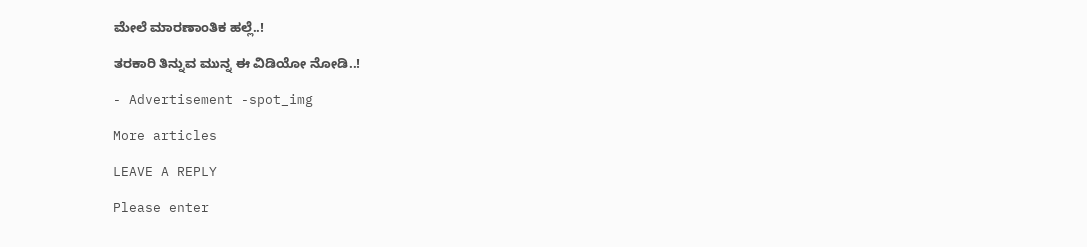ಮೇಲೆ ಮಾರಣಾಂತಿಕ ಹಲ್ಲೆ..!

ತರಕಾರಿ ತಿನ್ನುವ ಮುನ್ನ ಈ ವಿಡಿಯೋ ನೋಡಿ..!

- Advertisement -spot_img

More articles

LEAVE A REPLY

Please enter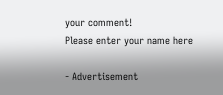your comment!
Please enter your name here

- Advertisement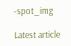-spot_img

Latest article